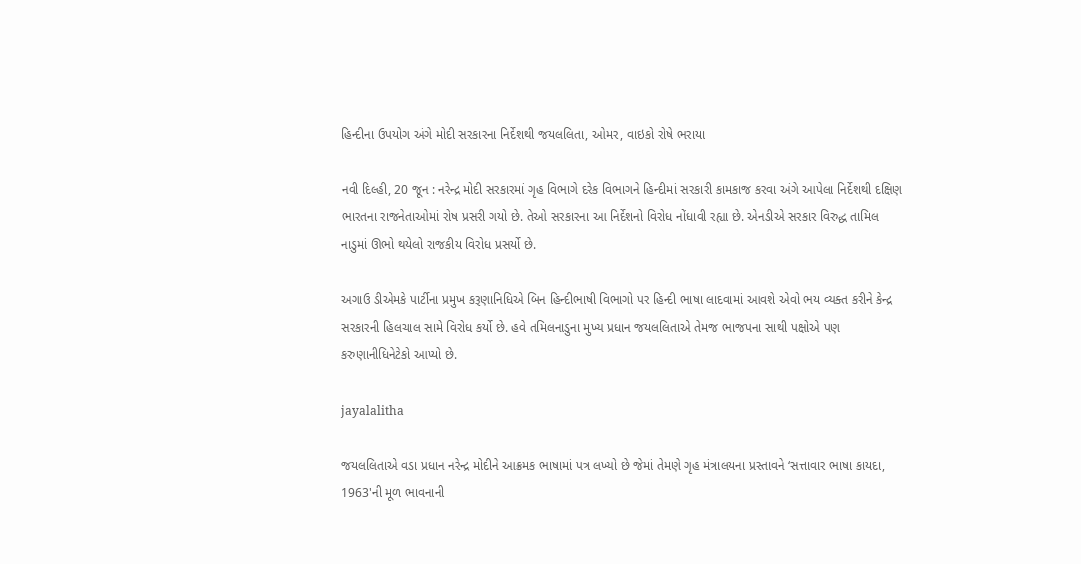હિન્દીના ઉપયોગ અંગે મોદી સરકારના નિર્દેશથી જયલલિતા, ઓમર, વાઇકો રોષે ભરાયા

નવી દિલ્હી, 20 જૂન : નરેન્દ્ર મોદી સરકારમાં ગૃહ વિભાગે દરેક વિભાગને હિન્દીમાં સરકારી કામકાજ કરવા અંગે આપેલા નિર્દેશથી દક્ષિણ ભારતના રાજનેતાઓમાં રોષ પ્રસરી ગયો છે. તેઓ સરકારના આ નિર્દેશનો વિરોધ નોંધાવી રહ્યા છે. એનડીએ સરકાર વિરુદ્ધ તામિલ નાડુમાં ઊભો થયેલો રાજકીય વિરોધ પ્રસર્યો છે.

અગાઉ ડીએમકે પાર્ટીના પ્રમુખ કરૂણાનિધિએ બિન હિન્દીભાષી વિભાગો પર હિન્દી ભાષા લાદવામાં આવશે એવો ભય વ્યક્ત કરીને કેન્દ્ર સરકારની હિલચાલ સામે વિરોધ કર્યો છે. હવે તમિલનાડુના મુખ્ય પ્રધાન જયલલિતાએ તેમજ ભાજપના સાથી પક્ષોએ પણ કરુણાનીધિનેટેકો આપ્યો છે.

jayalalitha

જયલલિતાએ વડા પ્રધાન નરેન્દ્ર મોદીને આક્રમક ભાષામાં પત્ર લખ્યો છે જેમાં તેમણે ગૃહ મંત્રાલયના પ્રસ્તાવને ‘સત્તાવાર ભાષા કાયદા, 1963'ની મૂળ ભાવનાની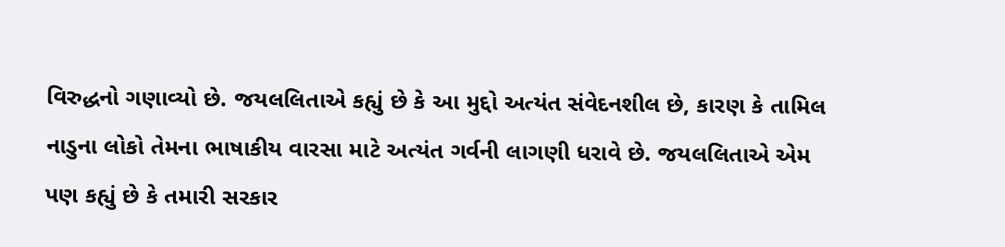વિરુદ્ધનો ગણાવ્યો છે. જયલલિતાએ કહ્યું છે કે આ મુદ્દો અત્યંત સંવેદનશીલ છે, કારણ કે તામિલ નાડુના લોકો તેમના ભાષાકીય વારસા માટે અત્યંત ગર્વની લાગણી ધરાવે છે. જયલલિતાએ એમ પણ કહ્યું છે કે તમારી સરકાર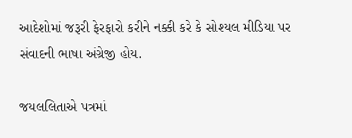આદેશોમાં જરૂરી ફેરફારો કરીને નક્કી કરે કે સોશ્યલ મીડિયા પર સંવાદની ભાષા અંગ્રેજી હોય.

જયલલિતાએ પત્રમાં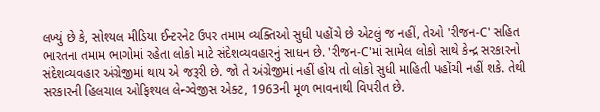લખ્યું છે કે, સોશ્યલ મીડિયા ઈન્ટરનેટ ઉપર તમામ વ્યક્તિઓ સુધી પહોંચે છે એટલું જ નહીં, તેઓ 'રીજન-C' સહિત ભારતના તમામ ભાગોમાં રહેતા લોકો માટે સંદેશવ્યવહારનું સાધન છે. 'રીજન-C'માં સામેલ લોકો સાથે કેન્દ્ર સરકારનો સંદેશવ્યવહાર અંગ્રેજીમાં થાય એ જરૂરી છે. જો તે અંગ્રેજીમાં નહીં હોય તો લોકો સુધી માહિતી પહોંચી નહીં શકે. તેથી સરકારની હિલચાલ ઓફિશ્યલ લેન્ગ્વેજીસ એક્ટ, 1963ની મૂળ ભાવનાથી વિપરીત છે.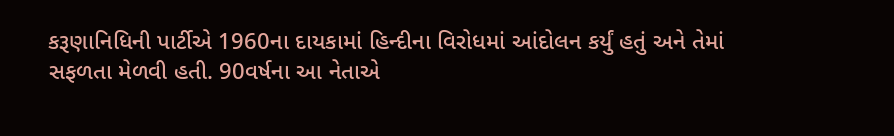કરૂણાનિધિની પાર્ટીએ 1960ના દાયકામાં હિન્દીના વિરોધમાં આંદોલન કર્યું હતું અને તેમાં સફળતા મેળવી હતી. 90વર્ષના આ નેતાએ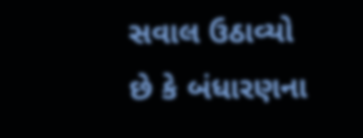સવાલ ઉઠાવ્યો છે કે બંધારણના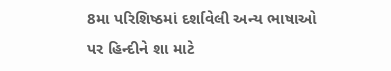8મા પરિશિષ્ઠમાં દર્શાવેલી અન્ય ભાષાઓ પર હિન્દીને શા માટે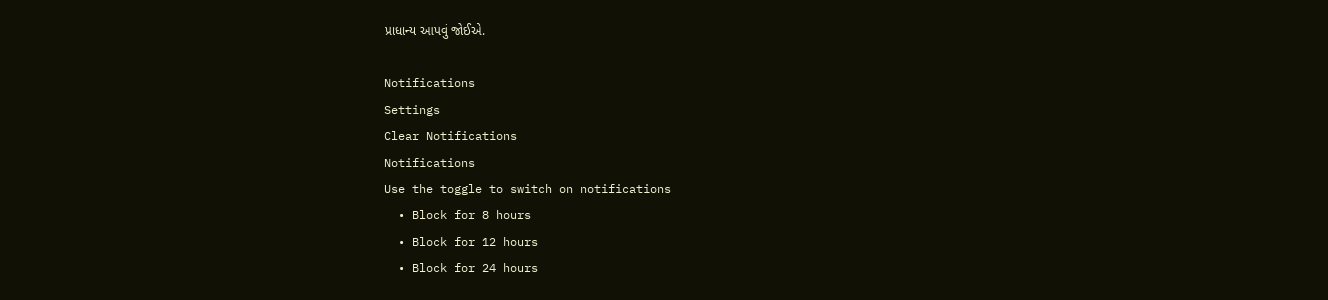પ્રાધાન્ય આપવું જોઈએ.

Notifications
Settings
Clear Notifications
Notifications
Use the toggle to switch on notifications
  • Block for 8 hours
  • Block for 12 hours
  • Block for 24 hours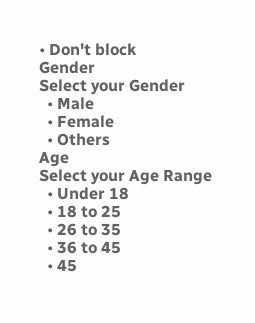• Don't block
Gender
Select your Gender
  • Male
  • Female
  • Others
Age
Select your Age Range
  • Under 18
  • 18 to 25
  • 26 to 35
  • 36 to 45
  • 45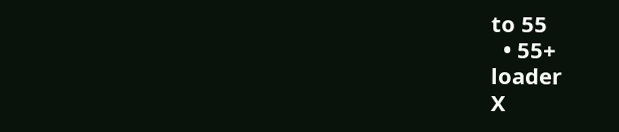to 55
  • 55+
loader
X